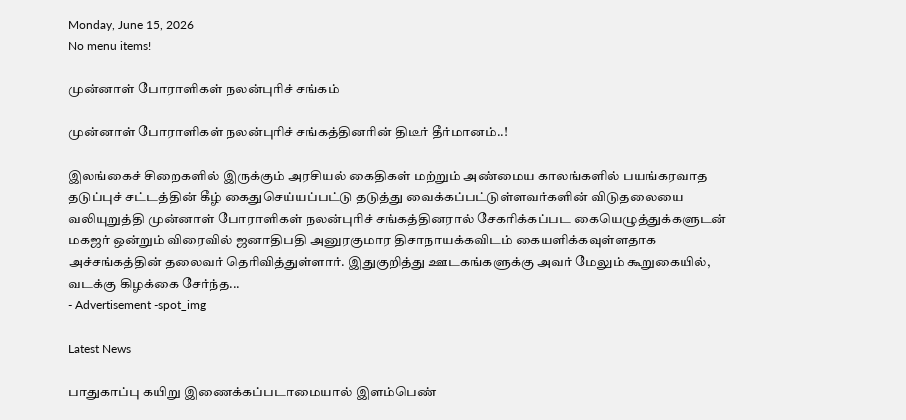Monday, June 15, 2026
No menu items!

முன்னாள் போராளிகள் நலன்புரிச் சங்கம்

முன்னாள் போராளிகள் நலன்புரிச் சங்கத்தினரின் திடீர் தீர்மானம்..!

இலங்கைச் சிறைகளில் இருக்கும் அரசியல் கைதிகள் மற்றும் அண்மைய காலங்களில் பயங்கரவாத தடுப்புச் சட்டத்தின் கீழ் கைதுசெய்யப்பட்டு தடுத்து வைக்கப்பட்டுள்ளவர்களின் விடுதலையை வலியுறுத்தி முன்னாள் போராளிகள் நலன்புரிச் சங்கத்தினரால் சேகரிக்கப்பட கையெழுத்துக்களுடன் மகஜர் ஒன்றும் விரைவில் ஜனாதிபதி அனுரகுமார திசாநாயக்கவிடம் கையளிக்கவுள்ளதாக அச்சங்கத்தின் தலைவர் தெரிவித்துள்ளார். இதுகுறித்து ஊடகங்களுக்கு அவர் மேலும் கூறுகையில், வடக்கு கிழக்கை சேர்ந்த...
- Advertisement -spot_img

Latest News

பாதுகாப்பு கயிறு இணைக்கப்படாமையால் இளம்பெண்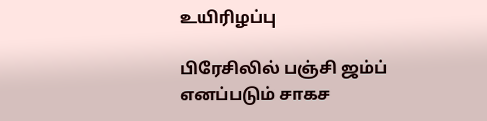உயிரிழப்பு

பிரேசிலில் பஞ்சி ஜம்ப் எனப்படும் சாகச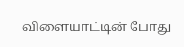விளையாட்டின் போது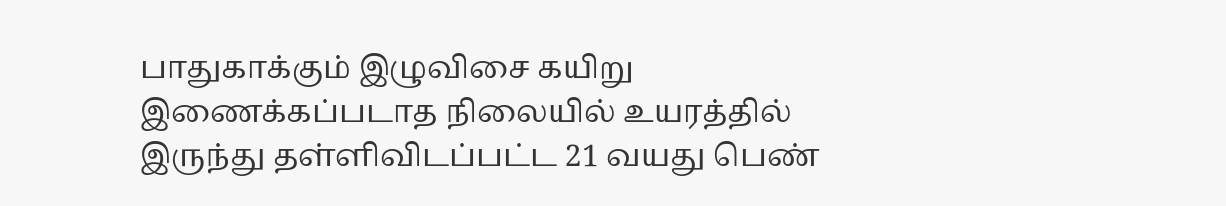பாதுகாக்கும் இழுவிசை கயிறு இணைக்கப்படாத நிலையில் உயரத்தில் இருந்து தள்ளிவிடப்பட்ட 21 வயது பெண்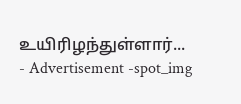உயிரிழந்துள்ளார்...
- Advertisement -spot_img